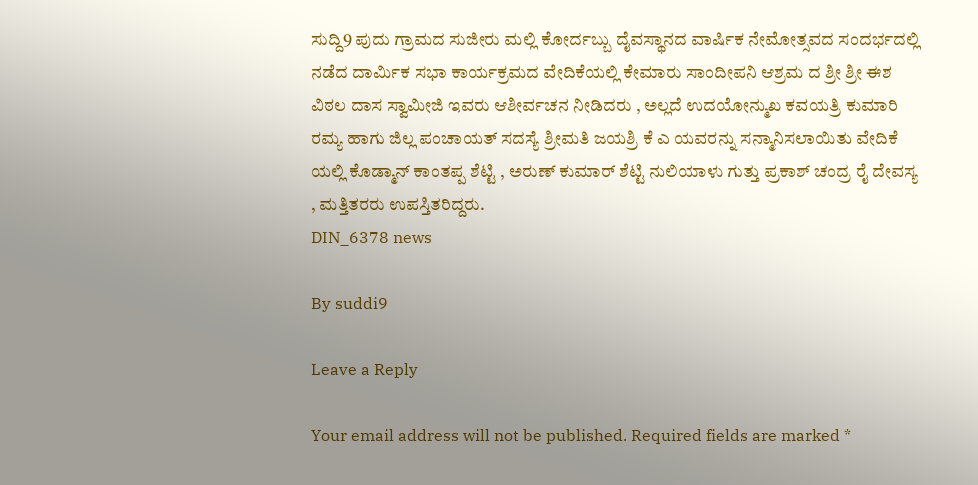ಸುದ್ದಿ9 ಪುದು ಗ್ರಾಮದ ಸುಜೀರು ಮಲ್ಲಿ ಕೋರ್ದಬ್ಬು ದೈವಸ್ಥಾನದ ವಾರ್ಷಿಕ ನೇಮೋತ್ಸವದ ಸಂದರ್ಭದಲ್ಲಿ ನಡೆದ ದಾರ್ಮಿಕ ಸಭಾ ಕಾರ್ಯಕ್ರಮದ ವೇದಿಕೆಯಲ್ಲಿ ಕೇಮಾರು ಸಾಂದೀಪನಿ ಆಶ್ರಮ ದ ಶ್ರೀ ಶ್ರೀ ಈಶ ವಿಠಲ ದಾಸ ಸ್ವಾಮೀಜಿ ಇವರು ಆಶೀರ್ವಚನ ನೀಡಿದರು , ಅಲ್ಲದೆ ಉದಯೋನ್ಮುಖ ಕವಯತ್ರಿ ಕುಮಾರಿ ರಮ್ಯ ಹಾಗು ಜಿಲ್ಲ ಪಂಚಾಯತ್ ಸದಸ್ಯೆ ಶ್ರೀಮತಿ ಜಯಶ್ರಿ ಕೆ ಎ ಯವರನ್ನು ಸನ್ಮಾನಿಸಲಾಯಿತು ವೇದಿಕೆ ಯಲ್ಲಿ ಕೊಡ್ಮಾನ್ ಕಾಂತಪ್ಪ ಶೆಟ್ಟಿ , ಅರುಣ್ ಕುಮಾರ್ ಶೆಟ್ಟಿ ನುಲಿಯಾಳು ಗುತ್ತು ಪ್ರಕಾಶ್ ಚಂದ್ರ ರೈ ದೇವಸ್ಯ , ಮತ್ತಿತರರು ಉಪಸ್ತಿತರಿದ್ದರು.
DIN_6378 news

By suddi9

Leave a Reply

Your email address will not be published. Required fields are marked *